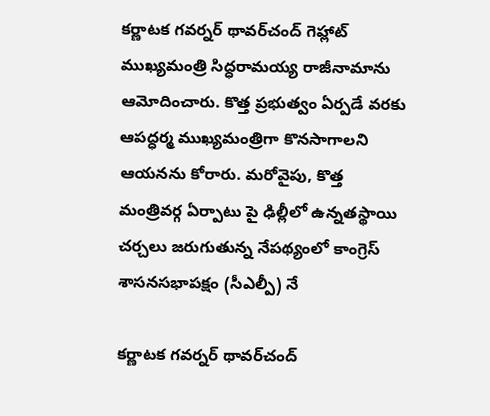కర్ణాటక గవర్నర్ థావర్‌చంద్ గెహ్లాట్ ముఖ్యమంత్రి సిద్ధరామయ్య రాజీనామాను ఆమోదించారు. కొత్త ప్రభుత్వం ఏర్పడే వరకు ఆపద్ధర్మ ముఖ్యమంత్రిగా కొనసాగాలని ఆయనను కోరారు. మరోవైపు, కొత్త మంత్రివర్గ ఏర్పాటు పై ఢిల్లీలో ఉన్నతస్థాయి చర్చలు జరుగుతున్న నేపథ్యంలో కాంగ్రెస్ శాసనసభాపక్షం (సీఎల్పీ) నే

కర్ణాటక గవర్నర్ థావర్‌చంద్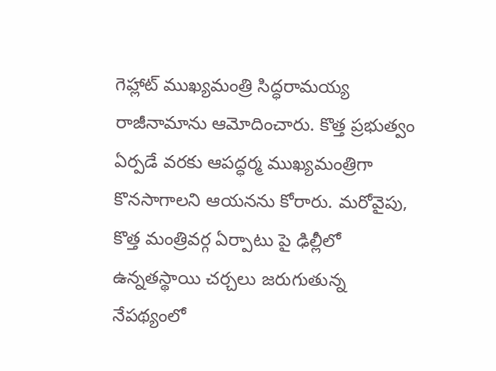గెహ్లాట్ ముఖ్యమంత్రి సిద్ధరామయ్య రాజీనామాను ఆమోదించారు. కొత్త ప్రభుత్వం ఏర్పడే వరకు ఆపద్ధర్మ ముఖ్యమంత్రిగా కొనసాగాలని ఆయనను కోరారు. మరోవైపు, కొత్త మంత్రివర్గ ఏర్పాటు పై ఢిల్లీలో ఉన్నతస్థాయి చర్చలు జరుగుతున్న నేపథ్యంలో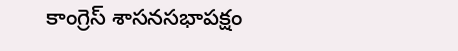కాంగ్రెస్ శాసనసభాపక్షం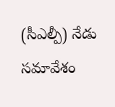(సీఎల్పీ) నేడు సమావేశం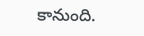కానుంది.